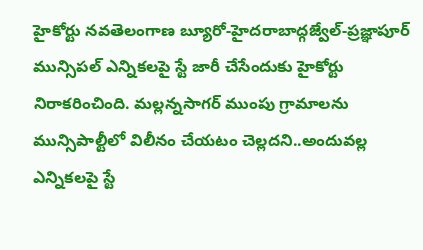హైకోర్టు నవతెలంగాణ బ్యూరో-హైదరాబాద్గజ్వేల్-ప్రజ్ఞాపూర్ మున్సిపల్ ఎన్నికలపై స్టే జారీ చేసేందుకు హైకోర్టు నిరాకరించింది. మల్లన్నసాగర్ ముంపు గ్రామాలను మున్సిపాల్టీలో విలీనం చేయటం చెల్లదని..అందువల్ల ఎన్నికలపై స్టే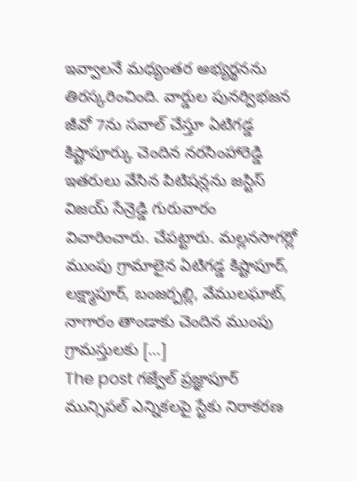ఇవ్వాలనే మధ్యంతర అభ్యర్థనను తిరస్కరించింది. వార్డుల పునర్విభజన జీవో 7ను సవాల్ చేస్తూ ఏటిగడ్డ కిష్టాపూర్కు చెందిన నరసింహారెడ్డి ఇతరులు వేసిన పిటిషన్లను జస్టిస్ విజయ్ సేన్రెడ్డి గురువారం విచారించారు. చేపట్టారు. మల్లనసాగర్లో ముంపు గ్రామాలైన ఏటిగడ్డ కిష్టాపూర్, లక్ష్మాపూర్, బంజర్పల్లి, వేములఘాట్, నాగారం తాండాకు చెందిన ముంపు గ్రామస్తులకు […]
The post గజ్వేల్ ప్రజ్ఞాపూర్ మున్సిపల్ ఎన్నికలపై స్టేకు నిరాకరణ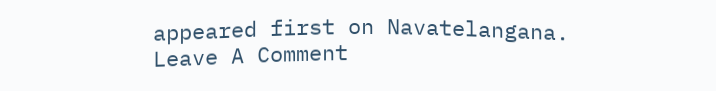appeared first on Navatelangana.
Leave A Comment